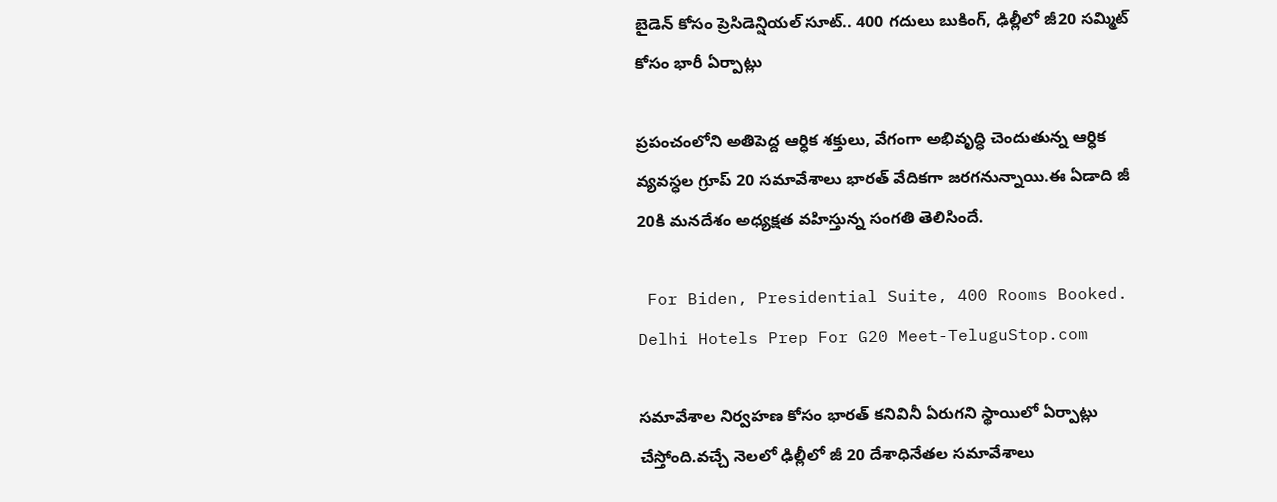బైడెన్ కోసం ప్రెసిడెన్షియల్ సూట్.. 400 గదులు బుకింగ్, ఢిల్లీలో జీ20 సమ్మిట్ కోసం భారీ ఏర్పాట్లు

ప్రపంచంలోని అతిపెద్ద ఆర్ధిక శక్తులు, వేగంగా అభివృద్ధి చెందుతున్న ఆర్ధిక వ్యవస్ధల గ్రూప్ 20 సమావేశాలు భారత్‌ వేదికగా జరగనున్నాయి.ఈ ఏడాది జీ 20కి మనదేశం అధ్యక్షత వహిస్తున్న సంగతి తెలిసిందే.

 For Biden, Presidential Suite, 400 Rooms Booked. Delhi Hotels Prep For G20 Meet-TeluguStop.com

సమావేశాల నిర్వహణ కోసం భారత్ కనివినీ ఏరుగని స్థాయిలో ఏర్పాట్లు చేస్తోంది.వచ్చే నెలలో ఢిల్లీలో జీ 20 దేశాధినేతల సమావేశాలు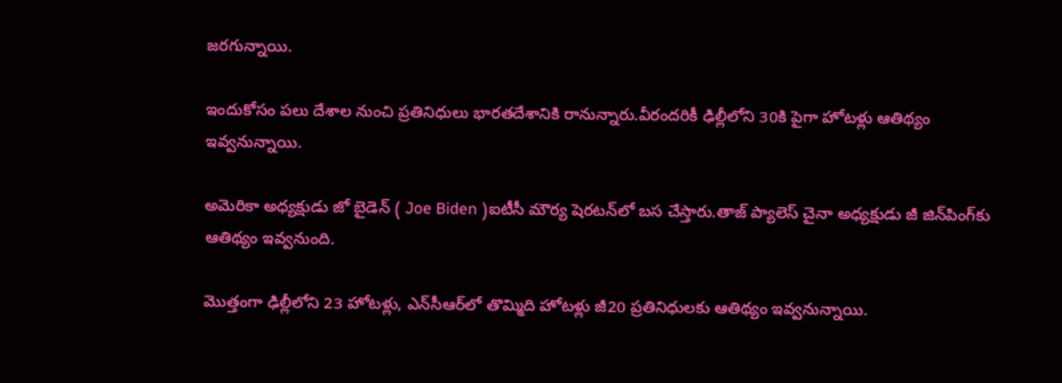జరగున్నాయి.

ఇందుకోసం పలు దేశాల నుంచి ప్రతినిధులు భారతదేశానికి రానున్నారు.వీరందరికీ ఢిల్లీలోని 30కి పైగా హోటళ్లు ఆతిథ్యం ఇవ్వనున్నాయి.

అమెరికా అధ్యక్షుడు జో బైడెన్ ( Joe Biden )ఐటీసీ మౌర్య షెరటన్‌లో బస చేస్తారు.తాజ్ ప్యాలెస్ చైనా అధ్యక్షుడు జీ జిన్‌పింగ్‌కు ఆతిథ్యం ఇవ్వనుంది.

మొత్తంగా ఢిల్లీలోని 23 హోటళ్లు, ఎన్‌సీఆర్‌లో తొమ్మిది హోటళ్లు జీ20 ప్రతినిధులకు ఆతిథ్యం ఇవ్వనున్నాయి.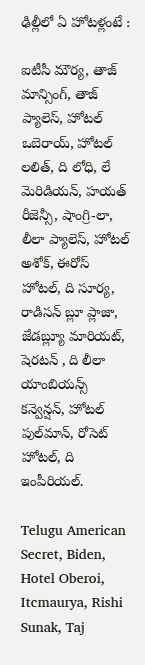ఢిల్లీలో ఏ హోటళ్లంటే :

ఐటీసీ మౌర్య, తాజ్ మాన్సింగ్, తాజ్ ప్యాలెస్, హోటల్ ఒబెరాయ్, హోటల్ లలిత్, ది లోధి, లే మెరిడియన్, హయత్ రీజెన్సీ, షాంగ్రి-లా, లీలా ప్యాలెస్, హోటల్ అశోక్, ఈరోస్ హోటల్, ది సూర్య, రాడిసన్ బ్లూ ప్లాజా, జేడబ్ల్యూ మారియట్, షెరటన్ , ది లీలా యాంబియన్స్ కన్వెన్షన్, హోటల్ పుల్‌మాన్, రోసెట్ హోటల్, ది ఇంపీరియల్.

Telugu American Secret, Biden, Hotel Oberoi, Itcmaurya, Rishi Sunak, Taj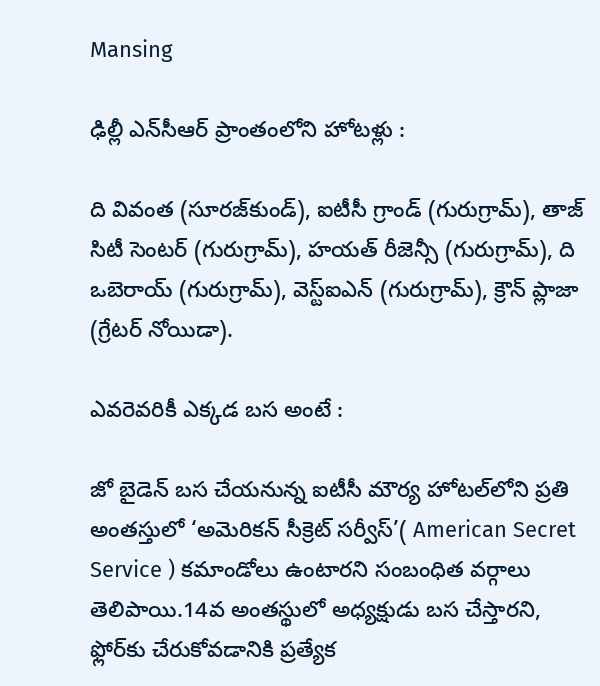Mansing

ఢిల్లీ ఎన్‌సీఆర్ ప్రాంతంలోని హోటళ్లు :

ది వివంత (సూరజ్‌కుండ్), ఐటీసీ గ్రాండ్ (గురుగ్రామ్), తాజ్ సిటీ సెంటర్ (గురుగ్రామ్), హయత్ రీజెన్సీ (గురుగ్రామ్), ది ఒబెరాయ్ (గురుగ్రామ్), వెస్ట్‌ఐఎన్ (గురుగ్రామ్), క్రౌన్ ప్లాజా (గ్రేటర్ నోయిడా).

ఎవరెవరికీ ఎక్కడ బస అంటే :

జో బైడెన్ బస చేయనున్న ఐటీసీ మౌర్య హోటల్‌లోని ప్రతి అంతస్తులో ‘అమెరికన్ సీక్రెట్ సర్వీస్’( American Secret Service ) కమాండోలు ఉంటారని సంబంధిత వర్గాలు తెలిపాయి.14వ అంతస్థులో అధ్యక్షుడు బస చేస్తారని, ఫ్లోర్‌కు చేరుకోవడానికి ప్రత్యేక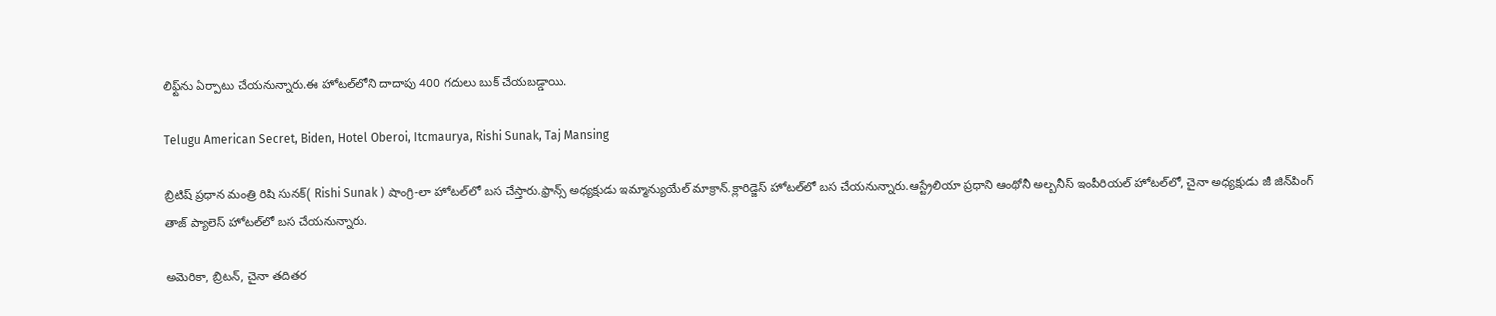లిఫ్ట్‌ను ఏర్పాటు చేయనున్నారు.ఈ హోటల్‌లోని దాదాపు 400 గదులు బుక్ చేయబడ్డాయి.

Telugu American Secret, Biden, Hotel Oberoi, Itcmaurya, Rishi Sunak, Taj Mansing

బ్రిటిష్ ప్రధాన మంత్రి రిషి సునక్( Rishi Sunak ) షాంగ్రి-లా హోటల్‌లో బస చేస్తారు.ఫ్రాన్స్ అధ్యక్షుడు ఇమ్మాన్యుయేల్ మాక్రాన్.క్లారిడ్జెస్ హోటల్‌లో బస చేయనున్నారు.ఆస్ట్రేలియా ప్రధాని ఆంథోనీ అల్బనీస్ ఇంపీరియల్ హోటల్‌లో, చైనా అధ్యక్షుడు జీ జిన్‌పింగ్ తాజ్ ప్యాలెస్ హోటల్‌లో బస చేయనున్నారు.

అమెరికా, బ్రిటన్‌, చైనా తదితర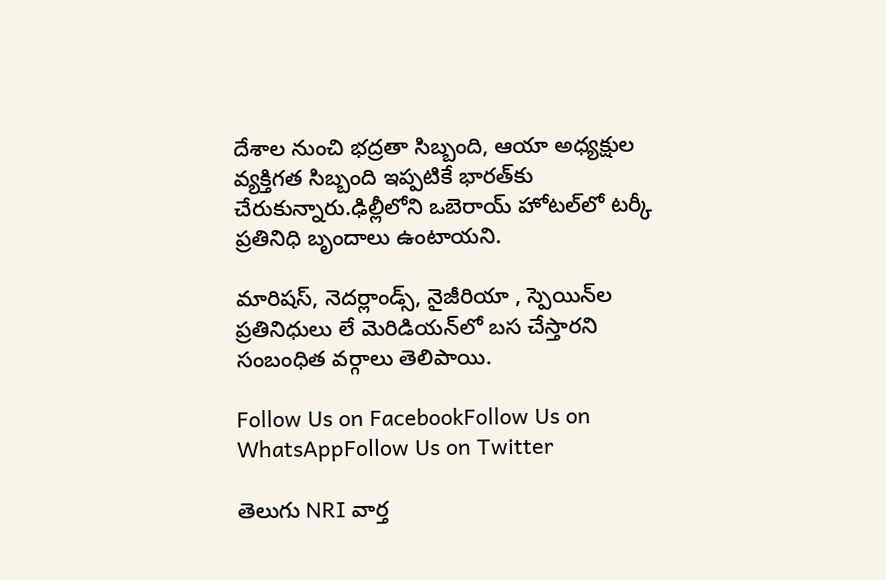దేశాల నుంచి భద్రతా సిబ్బంది, ఆయా అధ్యక్షుల వ్యక్తిగత సిబ్బంది ఇప్పటికే భారత్‌కు చేరుకున్నారు.ఢిల్లీలోని ఒబెరాయ్ హోటల్‌లో టర్కీ ప్రతినిధి బృందాలు ఉంటాయని.

మారిషస్, నెదర్లాండ్స్, నైజీరియా , స్పెయిన్‌ల ప్రతినిధులు లే మెరిడియన్‌లో బస చేస్తారని సంబంధిత వర్గాలు తెలిపాయి.

Follow Us on FacebookFollow Us on WhatsAppFollow Us on Twitter

తెలుగు NRI వార్త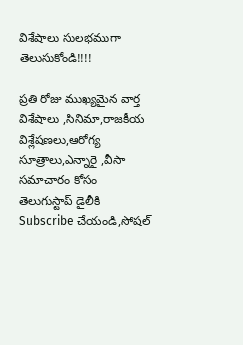విశేషాలు సులభముగా తెలుసుకోండి!!!!

ప్రతి రోజు ముఖ్యమైన వార్త విశేషాలు ,సినిమా,రాజకీయ విశ్లేషణలు,ఆరోగ్య సూత్రాలు,ఎన్నారై ,వీసా సమాచారం కోసం తెలుగుస్టాప్ డైలీకి Subscribe చేయండి,సోషల్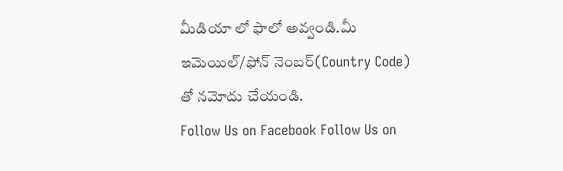మీడియా లో ఫాలో అవ్వండి.మీ ఇమెయిల్/ఫోన్ నెంబర్(Country Code) తో నమోదు చేయండి.
Follow Us on Facebook Follow Us on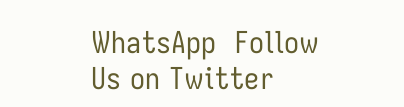WhatsApp  Follow Us on Twitter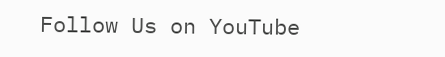Follow Us on YouTube